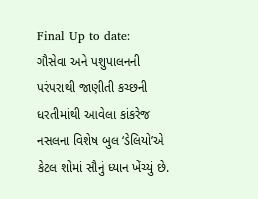Final Up to date:
ગૌસેવા અને પશુપાલનની પરંપરાથી જાણીતી કચ્છની ધરતીમાંથી આવેલા કાંકરેજ નસલના વિશેષ બુલ ‘ડેલિયો’એ કેટલ શોમાં સૌનું ધ્યાન ખેંચ્યું છે.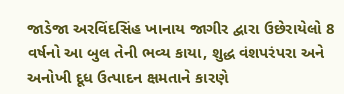જાડેજા અરવિંદસિંહ ખાનાય જાગીર દ્વારા ઉછેરાયેલો 8 વર્ષનો આ બુલ તેની ભવ્ય કાયા, શુદ્ધ વંશપરંપરા અને અનોખી દૂધ ઉત્પાદન ક્ષમતાને કારણે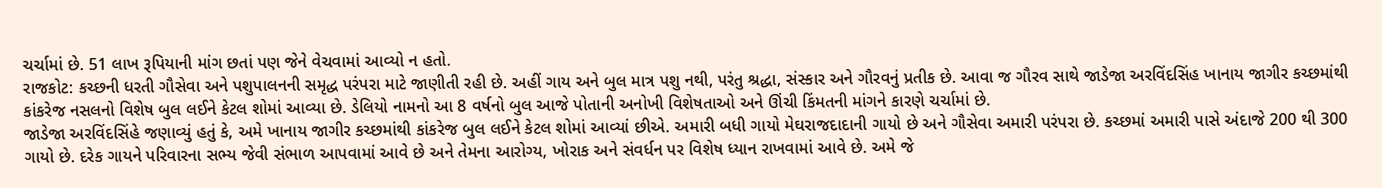ચર્ચામાં છે. 51 લાખ રૂપિયાની માંગ છતાં પણ જેને વેચવામાં આવ્યો ન હતો.
રાજકોટ: કચ્છની ધરતી ગૌસેવા અને પશુપાલનની સમૃદ્ધ પરંપરા માટે જાણીતી રહી છે. અહીં ગાય અને બુલ માત્ર પશુ નથી, પરંતુ શ્રદ્ધા, સંસ્કાર અને ગૌરવનું પ્રતીક છે. આવા જ ગૌરવ સાથે જાડેજા અરવિંદસિંહ ખાનાય જાગીર કચ્છમાંથી કાંકરેજ નસલનો વિશેષ બુલ લઈને કેટલ શોમાં આવ્યા છે. ડેલિયો નામનો આ 8 વર્ષનો બુલ આજે પોતાની અનોખી વિશેષતાઓ અને ઊંચી કિંમતની માંગને કારણે ચર્ચામાં છે.
જાડેજા અરવિંદસિંહે જણાવ્યું હતું કે, અમે ખાનાય જાગીર કચ્છમાંથી કાંકરેજ બુલ લઈને કેટલ શોમાં આવ્યાં છીએ. અમારી બધી ગાયો મેઘરાજદાદાની ગાયો છે અને ગૌસેવા અમારી પરંપરા છે. કચ્છમાં અમારી પાસે અંદાજે 200 થી 300 ગાયો છે. દરેક ગાયને પરિવારના સભ્ય જેવી સંભાળ આપવામાં આવે છે અને તેમના આરોગ્ય, ખોરાક અને સંવર્ધન પર વિશેષ ધ્યાન રાખવામાં આવે છે. અમે જે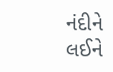નંદીને લઈને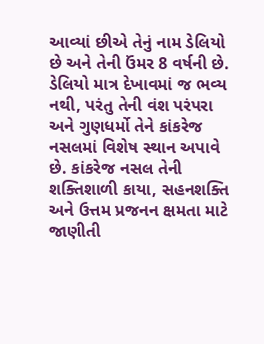આવ્યાં છીએ તેનું નામ ડેલિયો છે અને તેની ઉંમર 8 વર્ષની છે. ડેલિયો માત્ર દેખાવમાં જ ભવ્ય નથી, પરંતુ તેની વંશ પરંપરા અને ગુણધર્મો તેને કાંકરેજ નસલમાં વિશેષ સ્થાન અપાવે છે. કાંકરેજ નસલ તેની શક્તિશાળી કાયા, સહનશક્તિ અને ઉત્તમ પ્રજનન ક્ષમતા માટે જાણીતી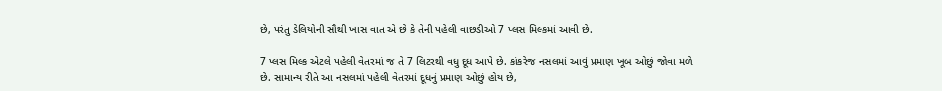છે, પરંતુ ડેલિયોની સૌથી ખાસ વાત એ છે કે તેની પહેલી વાછડીઓ 7 પ્લસ મિલ્કમાં આવી છે.

7 પ્લસ મિલ્ક એટલે પહેલી વેતરમાં જ તે 7 લિટરથી વધુ દૂધ આપે છે. કાંકરેજ નસલમાં આવું પ્રમાણ ખૂબ ઓછું જોવા મળે છે. સામાન્ય રીતે આ નસલમાં પહેલી વેતરમાં દૂધનું પ્રમાણ ઓછું હોય છે,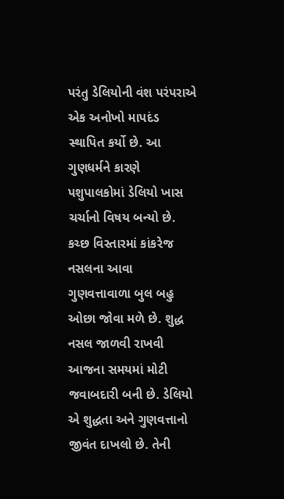પરંતુ ડેલિયોની વંશ પરંપરાએ એક અનોખો માપદંડ સ્થાપિત કર્યો છે. આ ગુણધર્મને કારણે પશુપાલકોમાં ડેલિયો ખાસ ચર્ચાનો વિષય બન્યો છે. કચ્છ વિસ્તારમાં કાંકરેજ નસલના આવા ગુણવત્તાવાળા બુલ બહુ ઓછા જોવા મળે છે. શુદ્ધ નસલ જાળવી રાખવી આજના સમયમાં મોટી જવાબદારી બની છે. ડેલિયો એ શુદ્ધતા અને ગુણવત્તાનો જીવંત દાખલો છે. તેની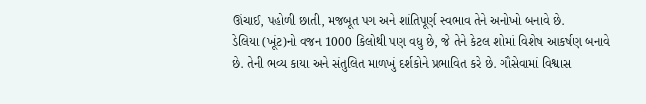ઊંચાઈ, પહોળી છાતી, મજબૂત પગ અને શાંતિપૂર્ણ સ્વભાવ તેને અનોખો બનાવે છે.
ડેલિયા (ખૂંટ)નો વજન 1000 કિલોથી પણ વધુ છે, જે તેને કેટલ શોમાં વિશેષ આકર્ષણ બનાવે છે. તેની ભવ્ય કાયા અને સંતુલિત માળખું દર્શકોને પ્રભાવિત કરે છે. ગૌસેવામાં વિશ્વાસ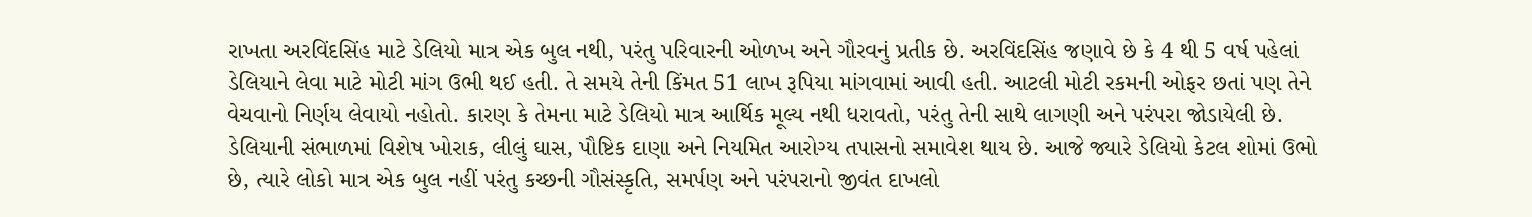રાખતા અરવિંદસિંહ માટે ડેલિયો માત્ર એક બુલ નથી, પરંતુ પરિવારની ઓળખ અને ગૌરવનું પ્રતીક છે. અરવિંદસિંહ જણાવે છે કે 4 થી 5 વર્ષ પહેલાં ડેલિયાને લેવા માટે મોટી માંગ ઉભી થઈ હતી. તે સમયે તેની કિંમત 51 લાખ રૂપિયા માંગવામાં આવી હતી. આટલી મોટી રકમની ઓફર છતાં પણ તેને વેચવાનો નિર્ણય લેવાયો નહોતો. કારણ કે તેમના માટે ડેલિયો માત્ર આર્થિક મૂલ્ય નથી ધરાવતો, પરંતુ તેની સાથે લાગણી અને પરંપરા જોડાયેલી છે.
ડેલિયાની સંભાળમાં વિશેષ ખોરાક, લીલું ઘાસ, પૌષ્ટિક દાણા અને નિયમિત આરોગ્ય તપાસનો સમાવેશ થાય છે. આજે જ્યારે ડેલિયો કેટલ શોમાં ઉભો છે, ત્યારે લોકો માત્ર એક બુલ નહીં પરંતુ કચ્છની ગૌસંસ્કૃતિ, સમર્પણ અને પરંપરાનો જીવંત દાખલો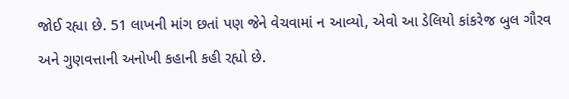જોઈ રહ્યા છે. 51 લાખની માંગ છતાં પણ જેને વેચવામાં ન આવ્યો, એવો આ ડેલિયો કાંકરેજ બુલ ગૌરવ અને ગુણવત્તાની અનોખી કહાની કહી રહ્યો છે.